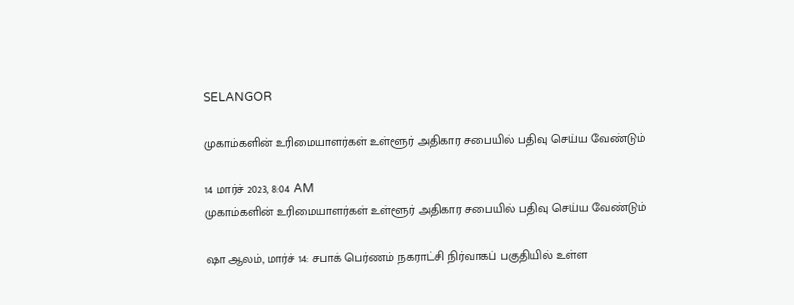SELANGOR

முகாம்களின் உரிமையாளர்கள் உள்ளூர் அதிகார சபையில் பதிவு செய்ய வேண்டும்

14 மார்ச் 2023, 8:04 AM
முகாம்களின் உரிமையாளர்கள் உள்ளூர் அதிகார சபையில் பதிவு செய்ய வேண்டும்

ஷா ஆலம், மார்ச் 14: சபாக் பெர்ணம் நகராட்சி நிர்வாகப் பகுதியில் உள்ள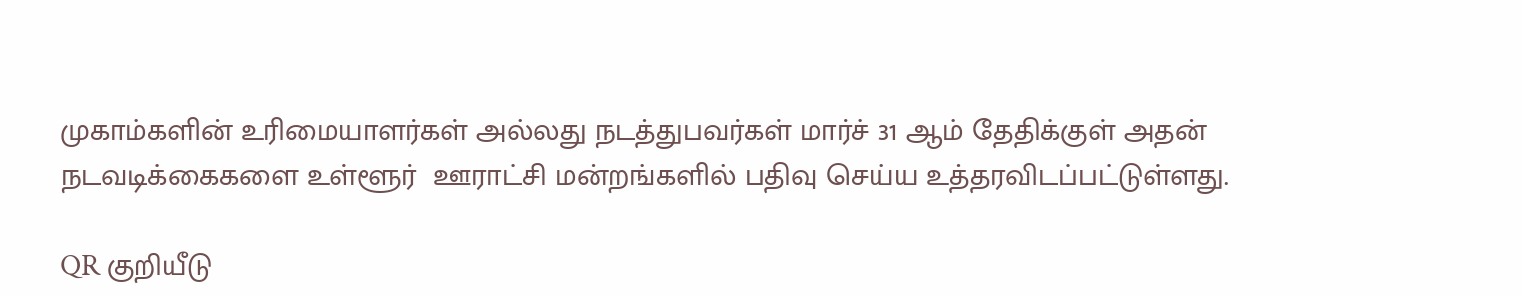முகாம்களின் உரிமையாளர்கள் அல்லது நடத்துபவர்கள் மார்ச் 31 ஆம் தேதிக்குள் அதன் நடவடிக்கைகளை உள்ளூர்  ஊராட்சி மன்றங்களில் பதிவு செய்ய உத்தரவிடப்பட்டுள்ளது.

QR குறியீடு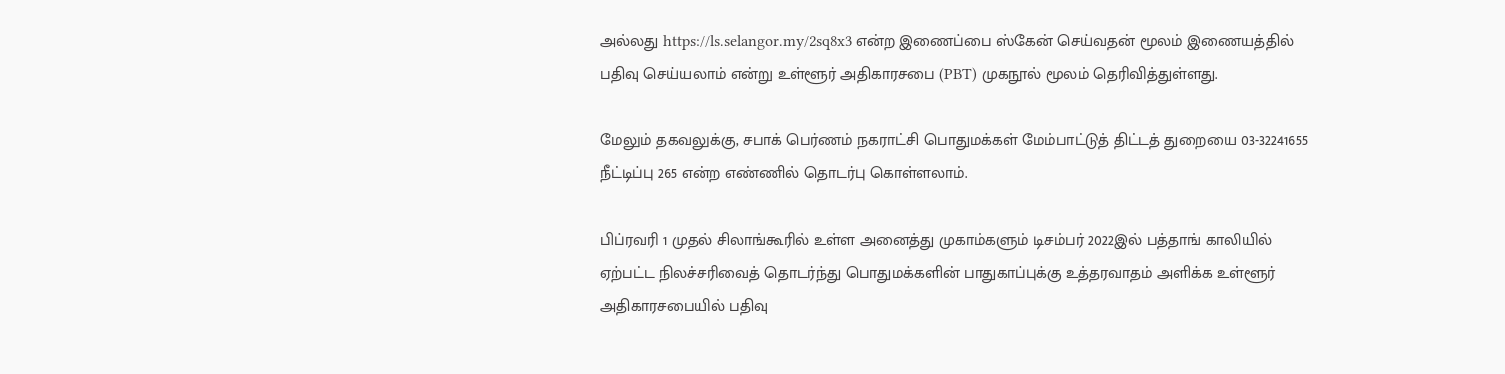அல்லது https://ls.selangor.my/2sq8x3 என்ற இணைப்பை ஸ்கேன் செய்வதன் மூலம் இணையத்தில் பதிவு செய்யலாம் என்று உள்ளூர் அதிகாரசபை (PBT) முகநூல் மூலம் தெரிவித்துள்ளது.

மேலும் தகவலுக்கு, சபாக் பெர்ணம் நகராட்சி பொதுமக்கள் மேம்பாட்டுத் திட்டத் துறையை 03-32241655 நீட்டிப்பு 265 என்ற எண்ணில் தொடர்பு கொள்ளலாம்.

பிப்ரவரி 1 முதல் சிலாங்கூரில் உள்ள அனைத்து முகாம்களும் டிசம்பர் 2022இல் பத்தாங் காலியில் ஏற்பட்ட நிலச்சரிவைத் தொடர்ந்து பொதுமக்களின் பாதுகாப்புக்கு உத்தரவாதம் அளிக்க உள்ளூர் அதிகாரசபையில் பதிவு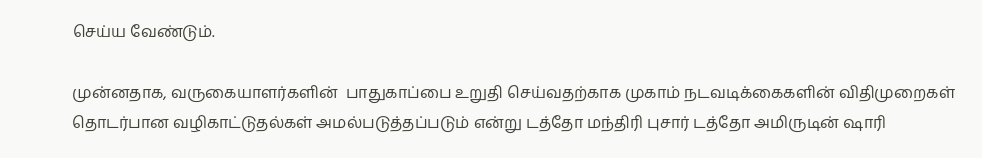செய்ய வேண்டும்.

முன்னதாக, வருகையாளர்களின்  பாதுகாப்பை உறுதி செய்வதற்காக முகாம் நடவடிக்கைகளின் விதிமுறைகள் தொடர்பான வழிகாட்டுதல்கள் அமல்படுத்தப்படும் என்று டத்தோ மந்திரி புசார் டத்தோ அமிருடின் ஷாரி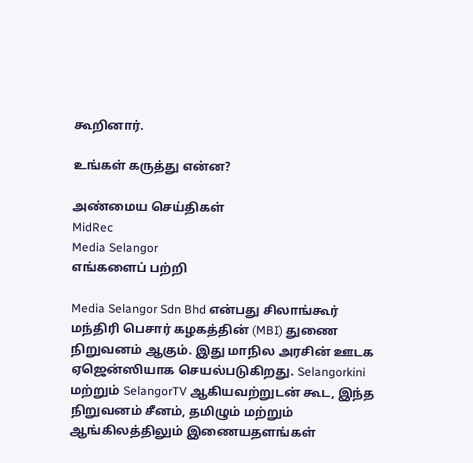கூறினார்.

உங்கள் கருத்து என்ன?

அண்மைய செய்திகள்
MidRec
Media Selangor
எங்களைப் பற்றி

Media Selangor Sdn Bhd என்பது சிலாங்கூர் மந்திரி பெசார் கழகத்தின் (MBI) துணை நிறுவனம் ஆகும். இது மாநில அரசின் ஊடக ஏஜென்ஸியாக செயல்படுகிறது. Selangorkini மற்றும் SelangorTV ஆகியவற்றுடன் கூட, இந்த நிறுவனம் சீனம், தமிழும் மற்றும் ஆங்கிலத்திலும் இணையதளங்கள்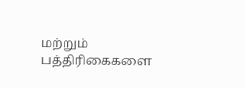மற்றும் பத்திரிகைகளை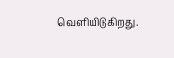வெளியிடுகிறது.